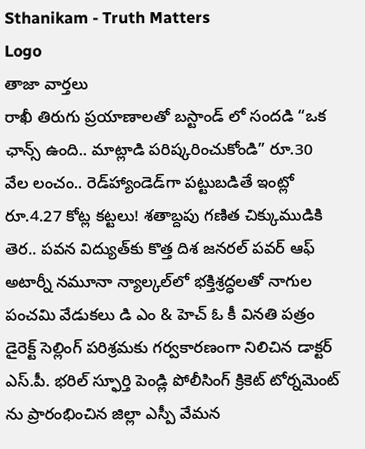Sthanikam - Truth Matters
Logo
తాజా వార్తలు
రాఖీ తిరుగు ప్రయాణాలతో బస్టాండ్ లో సందడి “ఒక ఛాన్స్‌ ఉంది.. మాట్లాడి పరిష్కరించుకోండి” రూ.30 వేల లంచం.. రెడ్‌హ్యాండెడ్‌గా పట్టుబడితే ఇంట్లో రూ.4.27 కోట్ల కట్టలు! శతాబ్దపు గణిత చిక్కుముడికి తెర.. పవన విద్యుత్‌కు కొత్త దిశ జనరల్ పవర్ ఆఫ్ అటార్నీ నమూనా న్యాల్కల్‌లో భక్తిశ్రద్ధలతో నాగుల పంచమి వేడుకలు డి ఎం & హెచ్ ఓ కీ వినతి పత్రం డైరెక్ట్ సెల్లింగ్ పరిశ్రమకు గర్వకారణంగా నిలిచిన డాక్టర్ ఎస్.పీ. భరిల్ స్ఫూర్తి పెండ్లి పోలీసింగ్ క్రికెట్ టోర్నమెంట్ ను ప్రారంభించిన జిల్లా ఎస్పీ వేమన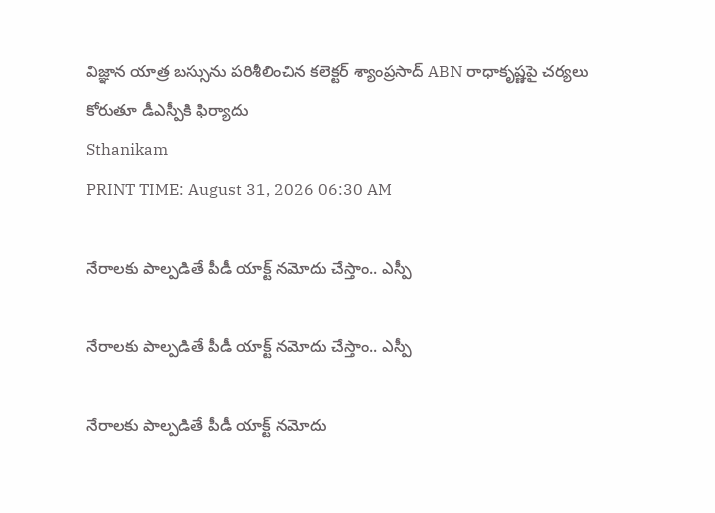విజ్ఞాన యాత్ర బస్సును పరిశీలించిన కలెక్టర్ శ్యాంప్రసాద్ ABN రాధాకృష్ణపై చర్యలు కోరుతూ డీఎస్పీకి ఫిర్యాదు
Sthanikam
PRINT TIME: August 31, 2026 06:30 AM

నేరాలకు పాల్పడితే పీడీ యాక్ట్ నమోదు చేస్తాం.. ఎస్పీ

నేరాలకు పాల్పడితే పీడీ యాక్ట్ నమోదు చేస్తాం.. ఎస్పీ

నేరాలకు పాల్పడితే పీడీ యాక్ట్ నమోదు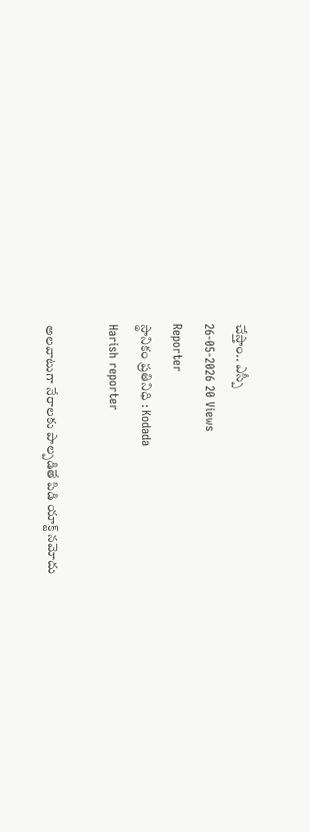చేస్తాం.. ఎస్పీ
26-05-2026 20 Views
Reporter
స్థానికం ప్రతినిధి : Kodada
Harish reporter

అలవాటుగా నేరాలకు పాల్పడితే పిడి యాక్ట్ నమోదు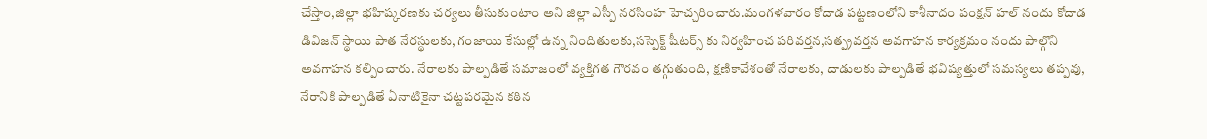చేస్తాం,జిల్లా భహిష్కరణకు చర్యలు తీసుకుంటాం అని జిల్లా ఎస్పీ నరసింహ హెచ్చరించారు.మంగళవారం కోదాడ పట్టణంలోని కాశీనాదం పంక్షన్ హల్ నందు కోదాడ డివిజన్ స్థాయి పాత నేరస్థులకు,గంజాయి కేసుల్లో ఉన్న నిందితులకు,సస్పెక్ట్ షీటర్స్ కు నిర్వహించ పరివర్తన,సత్ప్రవర్తన అవగాహన కార్యక్రమం నందు పాల్గొని అవగాహన కల్పించారు. నేరాలకు పాల్పడితే సమాజంలో వ్యక్తిగత గౌరవం తగ్గుతుంది, క్షణికావేశంతో నేరాలకు, దాడులకు పాల్పడితే భవిష్యత్తులో సమస్యలు తప్పవు, నేరానికి పాల్పడితే ఏనాటికైనా చట్టపరమైన కఠిన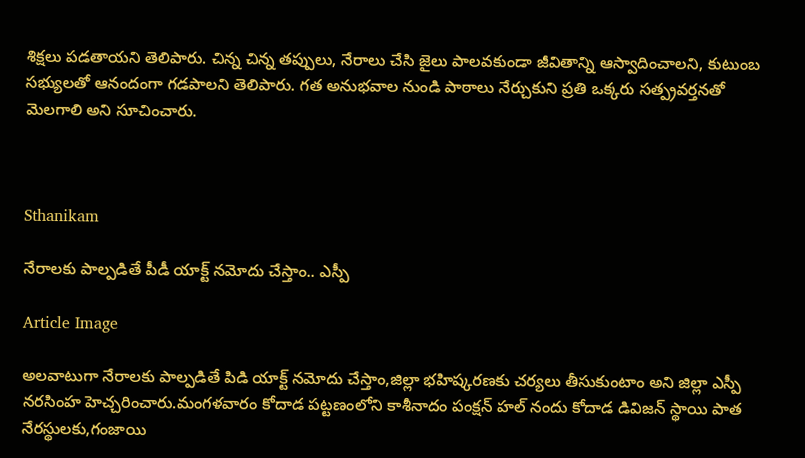శిక్షలు పడతాయని తెలిపారు. చిన్న చిన్న తప్పులు, నేరాలు చేసి జైలు పాలవకుండా జీవితాన్ని ఆస్వాదించాలని, కుటుంబ సభ్యులతో ఆనందంగా గడపాలని తెలిపారు. గత అనుభవాల నుండి పాఠాలు నేర్చుకుని ప్రతి ఒక్కరు సత్ప్రవర్తనతో మెలగాలి అని సూచించారు.



Sthanikam

నేరాలకు పాల్పడితే పీడీ యాక్ట్ నమోదు చేస్తాం.. ఎస్పీ

Article Image

అలవాటుగా నేరాలకు పాల్పడితే పిడి యాక్ట్ నమోదు చేస్తాం,జిల్లా భహిష్కరణకు చర్యలు తీసుకుంటాం అని జిల్లా ఎస్పీ నరసింహ హెచ్చరించారు.మంగళవారం కోదాడ పట్టణంలోని కాశీనాదం పంక్షన్ హల్ నందు కోదాడ డివిజన్ స్థాయి పాత నేరస్థులకు,గంజాయి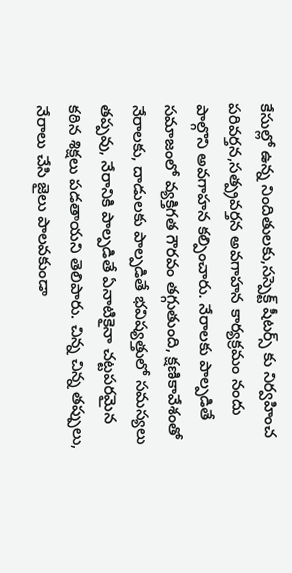కేసుల్లో ఉన్న నిందితులకు,సస్పెక్ట్ షీటర్స్ కు నిర్వహించ పరివర్తన,సత్ప్రవర్తన అవగాహన కార్యక్రమం నందు పాల్గొని అవగాహన కల్పించారు. నేరాలకు పాల్పడితే సమాజంలో వ్యక్తిగత గౌరవం తగ్గుతుంది, క్షణికావేశంతో నేరాలకు, దాడులకు పాల్పడితే భవిష్యత్తులో సమస్యలు తప్పవు, నేరానికి పాల్పడితే ఏనాటికైనా చట్టపరమైన కఠిన శిక్షలు పడతాయని తెలిపారు. చిన్న చిన్న తప్పులు, నేరాలు చేసి జైలు పాలవకుండా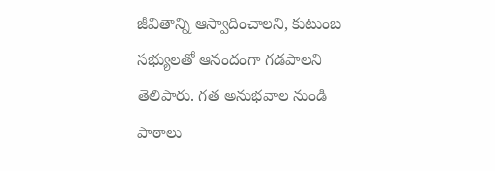జీవితాన్ని ఆస్వాదించాలని, కుటుంబ సభ్యులతో ఆనందంగా గడపాలని తెలిపారు. గత అనుభవాల నుండి పాఠాలు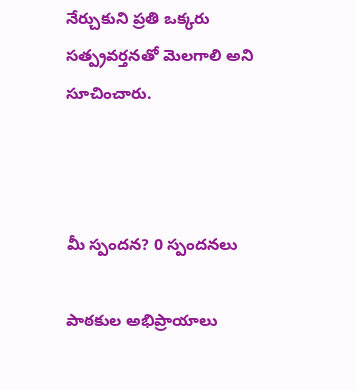నేర్చుకుని ప్రతి ఒక్కరు సత్ప్రవర్తనతో మెలగాలి అని సూచించారు.



మీ స్పందన? 0 స్పందనలు

పాఠకుల అభిప్రాయాలు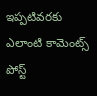ఇప్పటివరకు ఎలాంటి కామెంట్స్ పోస్ట్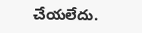చేయలేదు.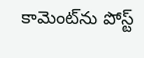కామెంట్‌ను పోస్ట్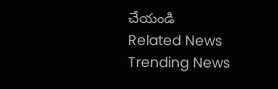చేయండి
Related News
Trending News